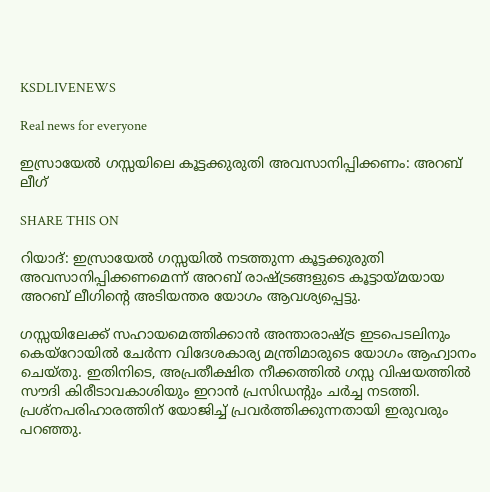KSDLIVENEWS

Real news for everyone

ഇസ്രായേല്‍ ഗസ്സയിലെ കൂട്ടക്കുരുതി അവസാനിപ്പിക്കണം: അറബ് ലീഗ്

SHARE THIS ON

റിയാദ്: ഇസ്രായേല്‍ ഗസ്സയില്‍ നടത്തുന്ന കൂട്ടക്കുരുതി അവസാനിപ്പിക്കണമെന്ന് അറബ് രാഷ്ട്രങ്ങളുടെ കൂട്ടായ്മയായ അറബ് ലീഗിന്റെ അടിയന്തര യോഗം ആവശ്യപ്പെട്ടു.

ഗസ്സയിലേക്ക് സഹായമെത്തിക്കാൻ അന്താരാഷ്ട്ര ഇടപെടലിനും കെയ്റോയില്‍ ചേര്‍ന്ന വിദേശകാര്യ മന്ത്രിമാരുടെ യോഗം ആഹ്വാനം ചെയ്തു. ഇതിനിടെ, അപ്രതീക്ഷിത നീക്കത്തില്‍ ഗസ്സ വിഷയത്തില്‍ സൗദി കിരീടാവകാശിയും ഇറാൻ പ്രസിഡന്‍റും ചര്‍ച്ച നടത്തി. പ്രശ്നപരിഹാരത്തിന് യോജിച്ച്‌ പ്രവര്‍ത്തിക്കുന്നതായി ഇരുവരും പറഞ്ഞു.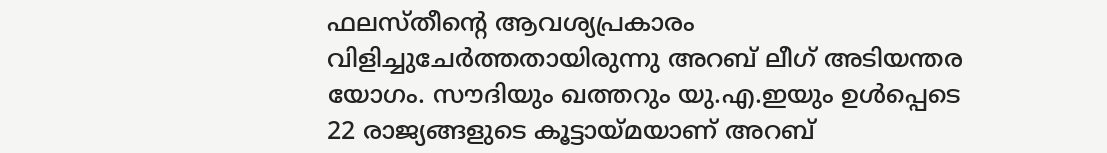ഫലസ്തീന്റെ ആവശ്യപ്രകാരം വിളിച്ചുചേര്‍ത്തതായിരുന്നു അറബ് ലീഗ് അടിയന്തര യോഗം. സൗദിയും ഖത്തറും യു.എ.ഇയും ഉള്‍പ്പെടെ 22 രാജ്യങ്ങളുടെ കൂട്ടായ്മയാണ് അറബ്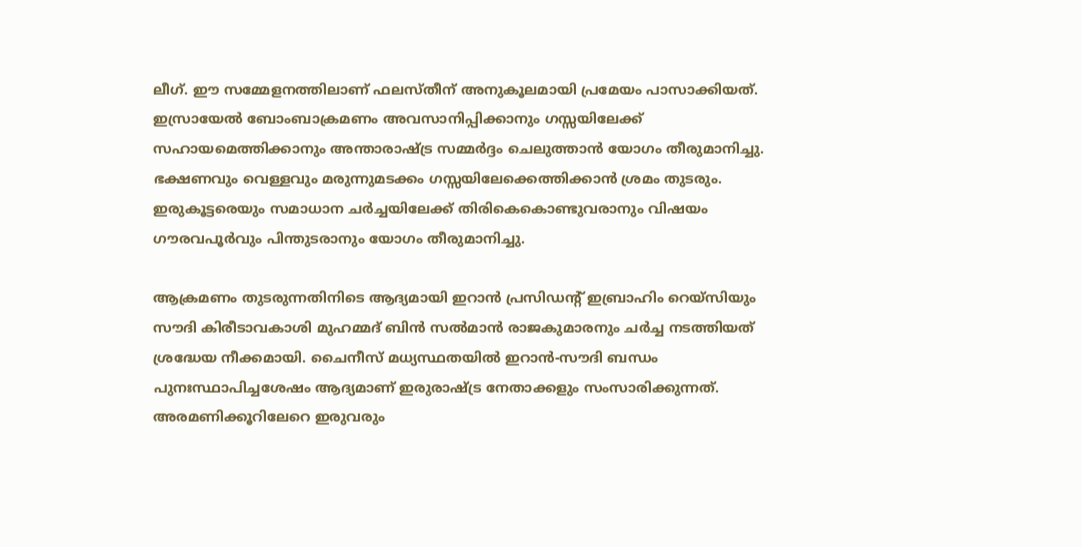ലീഗ്. ഈ സമ്മേളനത്തിലാണ് ഫലസ്തീന് അനുകൂലമായി പ്രമേയം പാസാക്കിയത്. ഇസ്രായേല്‍ ബോംബാക്രമണം അവസാനിപ്പിക്കാനും ഗസ്സയിലേക്ക് സഹായമെത്തിക്കാനും അന്താരാഷ്ട്ര സമ്മര്‍ദ്ദം ചെലുത്താൻ യോഗം തീരുമാനിച്ചു. ഭക്ഷണവും വെള്ളവും മരുന്നുമടക്കം ഗസ്സയിലേക്കെത്തിക്കാൻ ശ്രമം തുടരും. ഇരുകൂട്ടരെയും സമാധാന ചര്‍ച്ചയിലേക്ക് തിരികെകൊണ്ടുവരാനും വിഷയം ഗൗരവപൂര്‍വും പിന്തുടരാനും യോഗം തീരുമാനിച്ചു.

ആക്രമണം തുടരുന്നതിനിടെ ആദ്യമായി ഇറാൻ പ്രസിഡന്‍റ് ഇബ്രാഹിം റെയ്സിയും സൗദി കിരീടാവകാശി മുഹമ്മദ് ബിൻ സല്‍മാൻ രാജകുമാരനും ചര്‍ച്ച നടത്തിയത് ശ്രദ്ധേയ നീക്കമായി. ചൈനീസ് മധ്യസ്ഥതയില്‍ ഇറാൻ-സൗദി ബന്ധം പുനഃസ്ഥാപിച്ചശേഷം ആദ്യമാണ് ഇരുരാഷ്ട്ര നേതാക്കളും സംസാരിക്കുന്നത്. അരമണിക്കൂറിലേറെ ഇരുവരും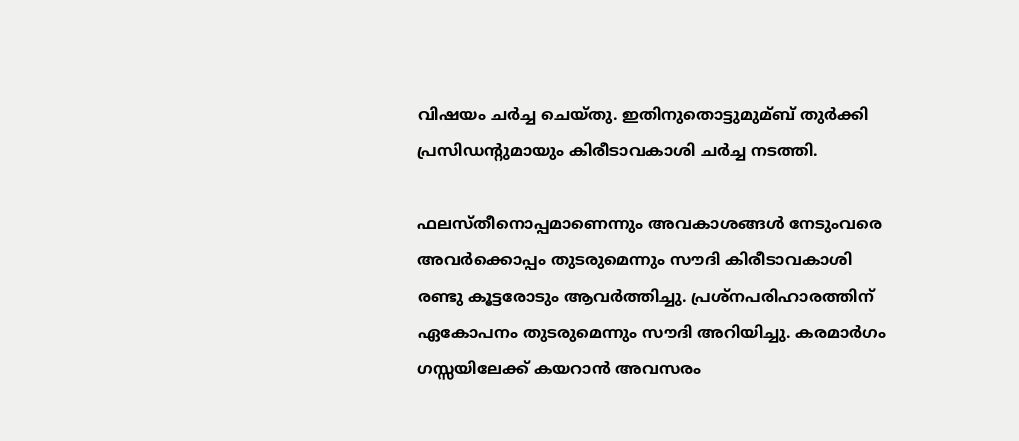വിഷയം ചര്‍ച്ച ചെയ്തു. ഇതിനുതൊട്ടുമുമ്ബ് തുര്‍ക്കി പ്രസിഡന്‍റുമായും കിരീടാവകാശി ചര്‍ച്ച നടത്തി.

ഫലസ്തീനൊപ്പമാണെന്നും അവകാശങ്ങള്‍ നേടുംവരെ അവര്‍ക്കൊപ്പം തുടരുമെന്നും സൗദി കിരീടാവകാശി രണ്ടു കൂട്ടരോടും ആവര്‍ത്തിച്ചു. പ്രശ്നപരിഹാരത്തിന് ഏകോപനം തുടരുമെന്നും സൗദി അറിയിച്ചു. കരമാര്‍ഗം ഗസ്സയിലേക്ക് കയറാൻ അവസരം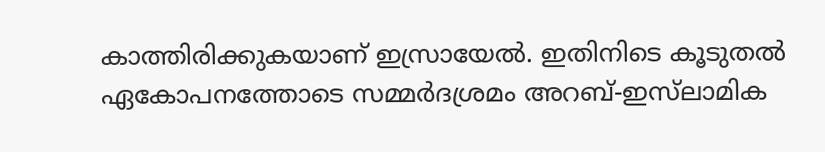കാത്തിരിക്കുകയാണ് ഇസ്രായേല്‍. ഇതിനിടെ കൂടുതല്‍ ഏകോപനത്തോടെ സമ്മര്‍ദശ്രമം അറബ്-ഇസ്‍ലാമിക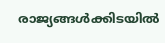രാജ്യങ്ങള്‍ക്കിടയില്‍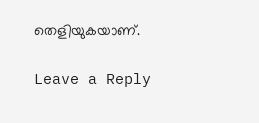തെളിയുകയാണ്.

Leave a Reply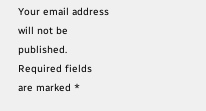Your email address will not be published. Required fields are marked *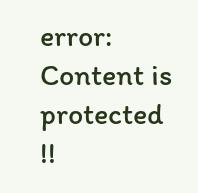error: Content is protected !!